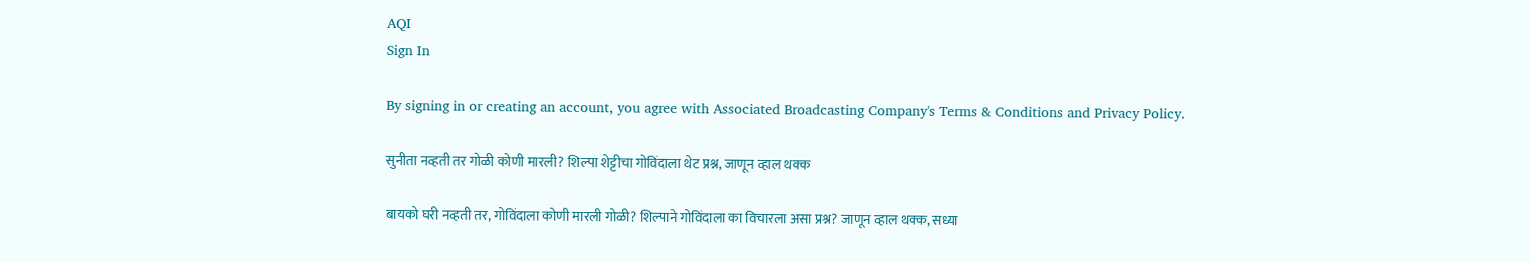AQI
Sign In

By signing in or creating an account, you agree with Associated Broadcasting Company's Terms & Conditions and Privacy Policy.

सुनीता नव्हती तर गोळी कोणी मारली? शिल्पा शेट्टीचा गोविंदाला थेट प्रश्न, जाणून व्हाल थक्क

बायको घरी नव्हती तर, गोविंदाला कोणी मारली गोळी? शिल्पाने गोविंदाला का विचारला असा प्रश्न? जाणून व्हाल थक्क, सध्या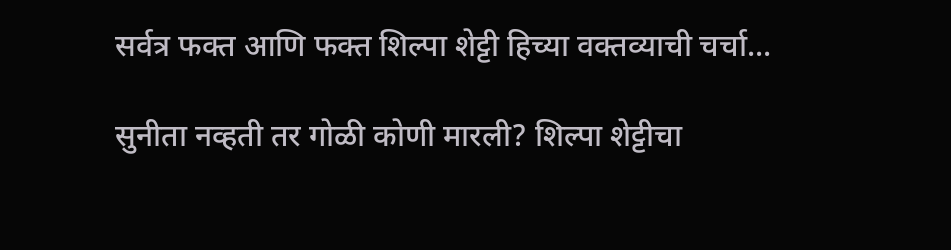सर्वत्र फक्त आणि फक्त शिल्पा शेट्टी हिच्या वक्तव्याची चर्चा...

सुनीता नव्हती तर गोळी कोणी मारली? शिल्पा शेट्टीचा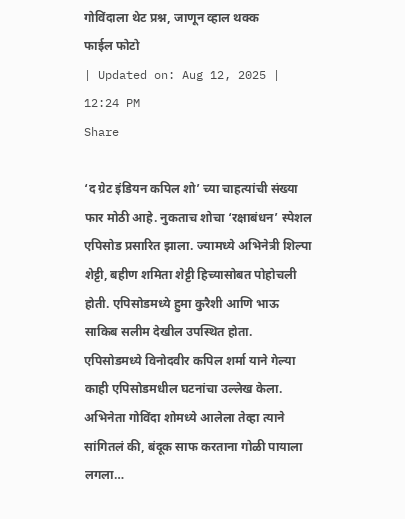गोविंदाला थेट प्रश्न, जाणून व्हाल थक्क
फाईल फोटो
| Updated on: Aug 12, 2025 | 12:24 PM
Share

‘द ग्रेट इंडियन कपिल शो’ च्या चाहत्यांची संख्या फार मोठी आहे. नुकताच शोचा ‘रक्षाबंधन’ स्पेशल एपिसोड प्रसारित झाला. ज्यामध्ये अभिनेत्री शिल्पा शेट्टी, बहीण शमिता शेट्टी हिच्यासोबत पोहोचली होती. एपिसोडमध्ये हुमा कुरैशी आणि भाऊ साकिब सलीम देखील उपस्थित होता. एपिसोडमध्ये विनोदवीर कपिल शर्मा याने गेल्या काही एपिसोडमधील घटनांचा उल्लेख केला. अभिनेता गोविंदा शोमध्ये आलेला तेव्हा त्याने सांगितलं की, बंदूक साफ करताना गोळी पायाला लगला…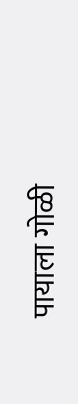पायाला गोळी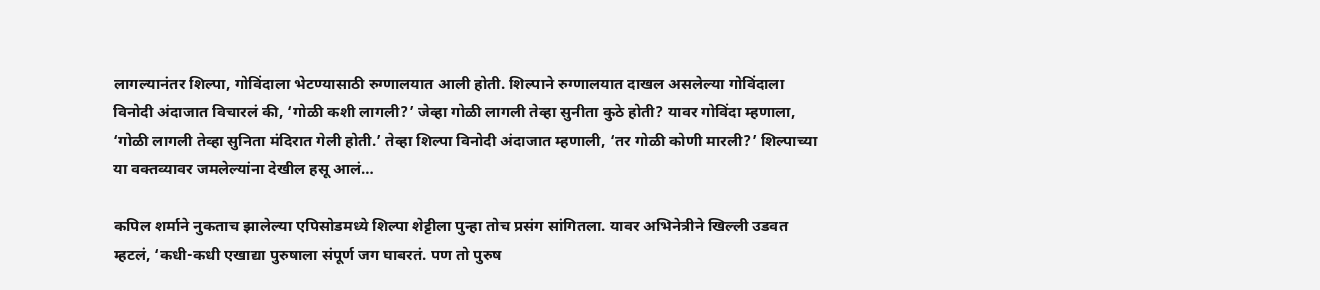लागल्यानंतर शिल्पा, गोविंदाला भेटण्यासाठी रुग्णालयात आली होती. शिल्पाने रुग्णालयात दाखल असलेल्या गोविंदाला विनोदी अंदाजात विचारलं की, ‘गोळी कशी लागली?’ जेव्हा गोळी लागली तेव्हा सुनीता कुठे होती? यावर गोविंदा म्हणाला, ‘गोळी लागली तेव्हा सुनिता मंदिरात गेली होती.’ तेव्हा शिल्पा विनोदी अंदाजात म्हणाली, ‘तर गोळी कोणी मारली?’ शिल्पाच्या या वक्तव्यावर जमलेल्यांना देखील हसू आलं…

कपिल शर्माने नुकताच झालेल्या एपिसोडमध्ये शिल्पा शेट्टीला पुन्हा तोच प्रसंग सांगितला. यावर अभिनेत्रीने खिल्ली उडवत म्हटलं, ‘कधी-कधी एखाद्या पुरुषाला संपूर्ण जग घाबरतं. पण तो पुरुष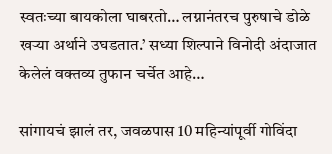स्वतःच्या बायकोला घाबरतो… लग्नानंतरच पुरुषाचे डोळे खऱ्या अर्थाने उघडतात.’ सध्या शिल्पाने विनोदी अंदाजात केलेलं वक्तव्य तुफान चर्चेत आहे…

सांगायचं झालं तर, जवळपास 10 महिन्यांपूर्वी गोविंदा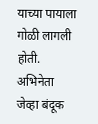याच्या पायाला गोळी लागली होती. अभिनेता जेव्हा बंदूक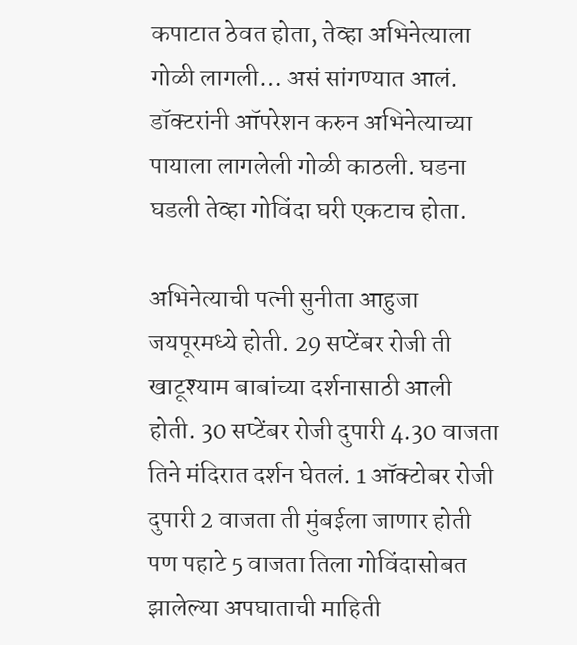कपाटात ठेवत होता, तेव्हा अभिनेत्याला गोळी लागली… असं सांगण्यात आलं. डॉक्टरांनी ऑपरेशन करुन अभिनेत्याच्या पायाला लागलेली गोळी काठली. घडना घडली तेव्हा गोविंदा घरी एकटाच होता.

अभिनेत्याची पत्नी सुनीता आहुजा जयपूरमध्ये होती. 29 सप्टेंबर रोजी ती खाटूश्याम बाबांच्या दर्शनासाठी आली होती. 30 सप्टेंबर रोजी दुपारी 4.30 वाजता तिने मंदिरात दर्शन घेतलं. 1 ऑक्टोबर रोजी दुपारी 2 वाजता ती मुंबईला जाणार होती पण पहाटे 5 वाजता तिला गोविंदासोबत झालेल्या अपघाताची माहिती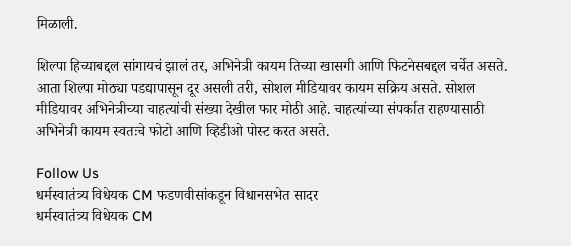मिळाली.

शिल्पा हिच्याबद्दल सांगायचं झालं तर, अभिनेत्री कायम तिच्या खासगी आणि फिटनेसबद्दल चर्चेत असते. आता शिल्पा मोठ्या पडद्यापासून दूर असली तरी, सोशल मीडियावर कायम सक्रिय असते. सोशल मीडियावर अभिनेत्रीच्या चाहत्यांची संख्या देखील फार मोठी आहे. चाहत्यांच्या संपर्कात राहण्यासाठी अभिनेत्री कायम स्वतःचे फोटो आणि व्हिडीओ पोस्ट करत असते.

Follow Us
धर्मस्वातंत्र्य विधेयक CM फडणवीसांकडून विधानसभेत सादर
धर्मस्वातंत्र्य विधेयक CM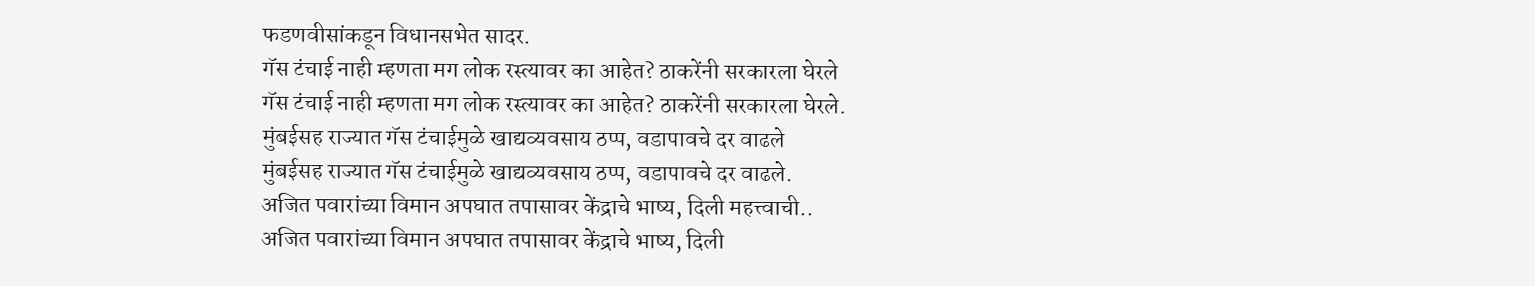फडणवीसांकडून विधानसभेत सादर.
गॅस टंचाई नाही म्हणता मग लोक रस्त्यावर का आहेत? ठाकरेंनी सरकारला घेरले
गॅस टंचाई नाही म्हणता मग लोक रस्त्यावर का आहेत? ठाकरेंनी सरकारला घेरले.
मुंबईसह राज्यात गॅस टंचाईमुळे खाद्यव्यवसाय ठप्प, वडापावचे दर वाढले
मुंबईसह राज्यात गॅस टंचाईमुळे खाद्यव्यवसाय ठप्प, वडापावचे दर वाढले.
अजित पवारांच्या विमान अपघात तपासावर केंद्राचे भाष्य, दिली महत्त्वाची..
अजित पवारांच्या विमान अपघात तपासावर केंद्राचे भाष्य, दिली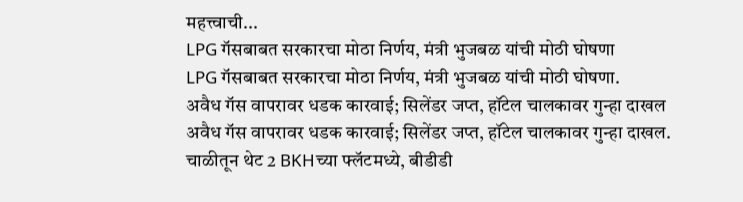महत्त्वाची...
LPG गॅसबाबत सरकारचा मोठा निर्णय, मंत्री भुजबळ यांची मोठी घोषणा
LPG गॅसबाबत सरकारचा मोठा निर्णय, मंत्री भुजबळ यांची मोठी घोषणा.
अवैध गॅस वापरावर धडक कारवाई; सिलेंडर जप्त, हॉटेल चालकावर गुन्हा दाखल
अवैध गॅस वापरावर धडक कारवाई; सिलेंडर जप्त, हॉटेल चालकावर गुन्हा दाखल.
चाळीतून थेट 2 BKHच्या फ्लॅटमध्ये, बीडीडी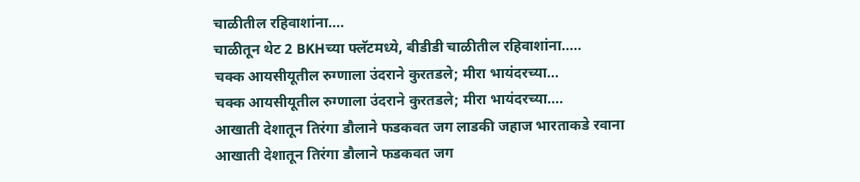चाळीतील रहिवाशांना....
चाळीतून थेट 2 BKHच्या फ्लॅटमध्ये, बीडीडी चाळीतील रहिवाशांना.....
चक्क आयसीयूतील रुग्णाला उंदराने कुरतडले; मीरा भायंदरच्या...
चक्क आयसीयूतील रुग्णाला उंदराने कुरतडले; मीरा भायंदरच्या....
आखाती देशातून तिरंगा डौलाने फडकवत जग लाडकी जहाज भारताकडे रवाना
आखाती देशातून तिरंगा डौलाने फडकवत जग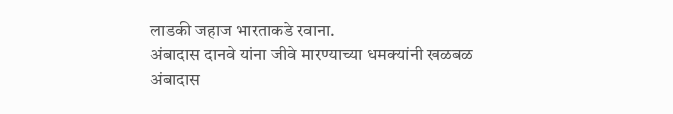लाडकी जहाज भारताकडे रवाना.
अंबादास दानवे यांना जीवे मारण्याच्या धमक्यांनी खळबळ
अंबादास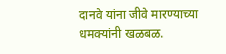दानवे यांना जीवे मारण्याच्या धमक्यांनी खळबळ.